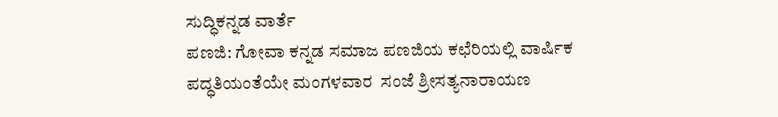ಸುದ್ಧಿಕನ್ನಡ ವಾರ್ತೆ
ಪಣಜಿ: ಗೋವಾ ಕನ್ನಡ ಸಮಾಜ ಪಣಜಿಯ ಕಛೆರಿಯಲ್ಲಿ ವಾರ್ಷಿಕ ಪದ್ಧತಿಯಂತೆಯೇ ಮಂಗಳವಾರ  ಸಂಜೆ ಶ್ರೀಸತ್ಯನಾರಾಯಣ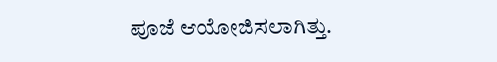ಪೂಜೆ ಆಯೋಜಿಸಲಾಗಿತ್ತು.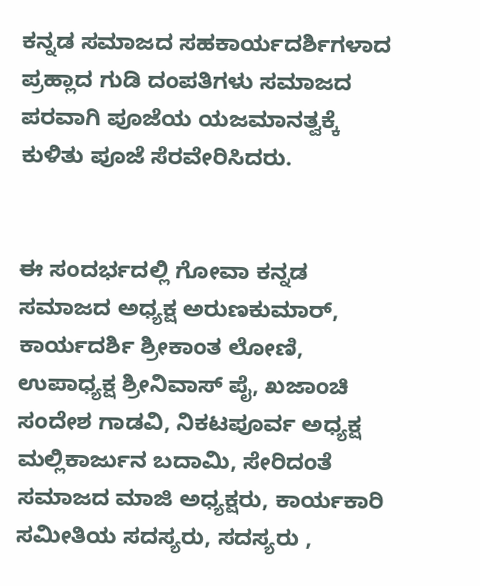ಕನ್ನಡ ಸಮಾಜದ ಸಹಕಾರ್ಯದರ್ಶಿಗಳಾದ ಪ್ರಹ್ಲಾದ ಗುಡಿ ದಂಪತಿಗಳು ಸಮಾಜದ ಪರವಾಗಿ ಪೂಜೆಯ ಯಜಮಾನತ್ವಕ್ಕೆ ಕುಳಿತು ಪೂಜೆ ಸೆರವೇರಿಸಿದರು.


ಈ ಸಂದರ್ಭದಲ್ಲಿ ಗೋವಾ ಕನ್ನಡ ಸಮಾಜದ ಅಧ್ಯಕ್ಷ ಅರುಣಕುಮಾರ್, ಕಾರ್ಯದರ್ಶಿ ಶ್ರೀಕಾಂತ ಲೋಣಿ, ಉಪಾಧ್ಯಕ್ಷ ಶ್ರೀನಿವಾಸ್ ಪೈ, ಖಜಾಂಚಿ ಸಂದೇಶ ಗಾಡವಿ, ನಿಕಟಪೂರ್ವ ಅಧ್ಯಕ್ಷ ಮಲ್ಲಿಕಾರ್ಜುನ ಬದಾಮಿ, ಸೇರಿದಂತೆ ಸಮಾಜದ ಮಾಜಿ ಅಧ್ಯಕ್ಷರು, ಕಾರ್ಯಕಾರಿ ಸಮೀತಿಯ ಸದಸ್ಯರು, ಸದಸ್ಯರು ,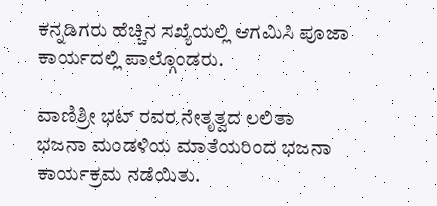ಕನ್ನಡಿಗರು ಹೆಚ್ಚಿನ ಸಖ್ಯೆಯಲ್ಲಿ ಆಗಮಿಸಿ ಪೂಜಾ ಕಾರ್ಯದಲ್ಲಿ ಪಾಲ್ಗೊಂಡರು.

ವಾಣಿಶ್ರೀ ಭಟ್ ರವರ ನೇತೃತ್ವದ ಲಲಿತಾ ಭಜನಾ ಮಂಡಳಿಯ ಮಾತೆಯರಿಂದ ಭಜನಾ ಕಾರ್ಯಕ್ರಮ ನಡೆಯಿತು.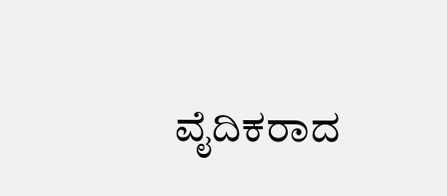ವೈದಿಕರಾದ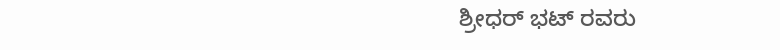ಶ್ರೀಧರ್ ಭಟ್ ರವರು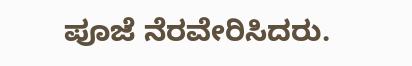ಪೂಜೆ ನೆರವೇರಿಸಿದರು.